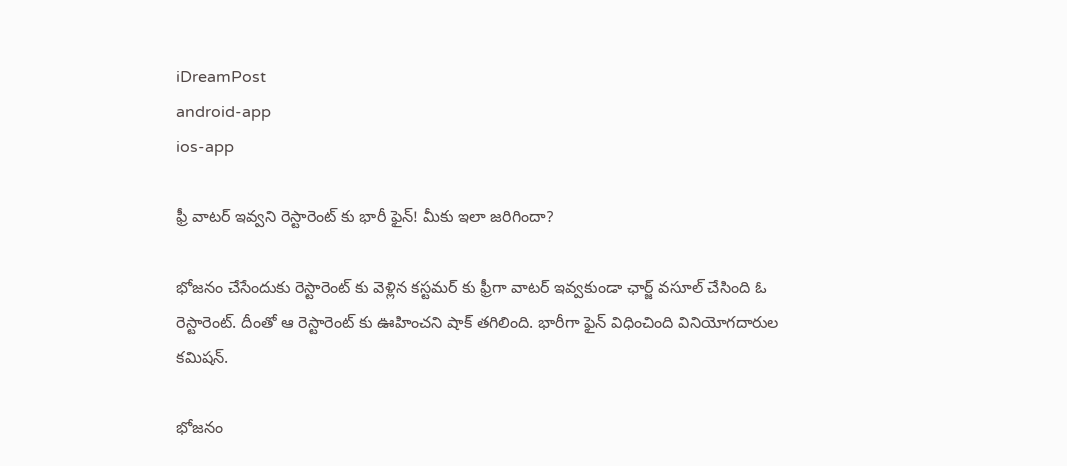iDreamPost
android-app
ios-app

ఫ్రీ వాటర్ ఇవ్వని రెస్టారెంట్‌ కు భారీ ఫైన్! మీకు ఇలా జరిగిందా?

భోజనం చేసేందుకు రెస్టారెంట్ కు వెళ్లిన కస్టమర్ కు ఫ్రీగా వాటర్ ఇవ్వకుండా ఛార్జ్ వసూల్ చేసింది ఓ రెస్టారెంట్. దీంతో ఆ రెస్టారెంట్ కు ఊహించని షాక్ తగిలింది. భారీగా ఫైన్ విధించింది వినియోగదారుల కమిషన్.

భోజనం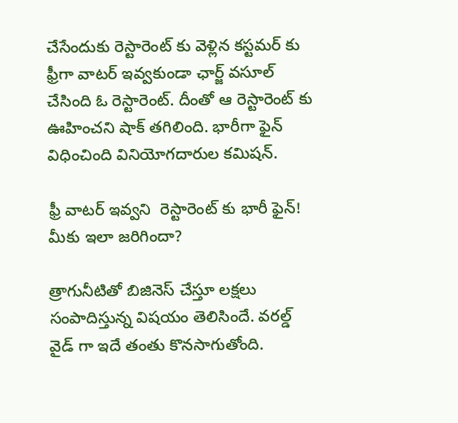చేసేందుకు రెస్టారెంట్ కు వెళ్లిన కస్టమర్ కు ఫ్రీగా వాటర్ ఇవ్వకుండా ఛార్జ్ వసూల్ చేసింది ఓ రెస్టారెంట్. దీంతో ఆ రెస్టారెంట్ కు ఊహించని షాక్ తగిలింది. భారీగా ఫైన్ విధించింది వినియోగదారుల కమిషన్.

ఫ్రీ వాటర్ ఇవ్వని  రెస్టారెంట్‌ కు భారీ ఫైన్! మీకు ఇలా జరిగిందా?

త్రాగునీటితో బిజినెస్ చేస్తూ లక్షలు సంపాదిస్తున్న విషయం తెలిసిందే. వరల్డ్ వైడ్ గా ఇదే తంతు కొనసాగుతోంది.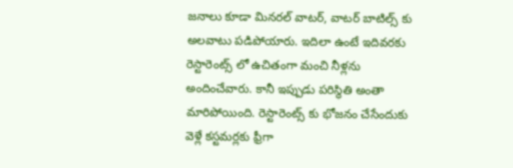జనాలు కూడా మినరల్ వాటర్, వాటర్ బాటిల్స్ కు అలవాటు పడిపోయారు. ఇదిలా ఉంటే ఇదివరకు రెస్టారెంట్స్ లో ఉచితంగా మంచి నీళ్లను అందించేవారు. కానీ ఇప్పుడు పరిస్థితి అంతా మారిపోయింది. రెస్టారెంట్స్ కు భోజనం చేసేందుకు వెళ్లే కస్టమర్లకు ఫ్రీగా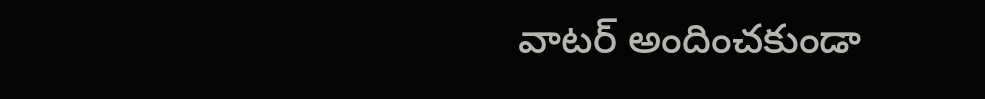వాటర్ అందించకుండా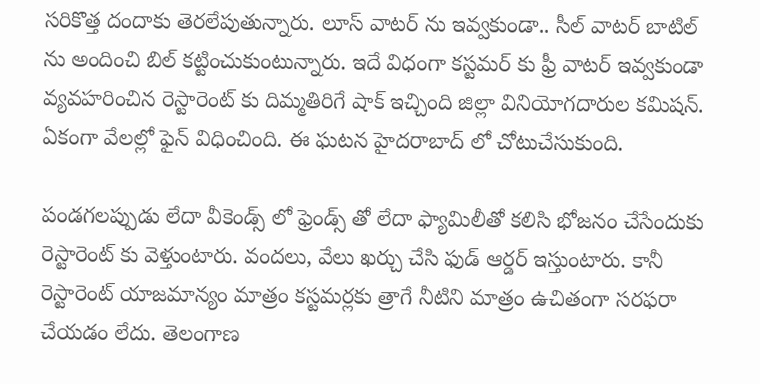సరికొత్త దందాకు తెరలేపుతున్నారు. లూస్ వాటర్ ను ఇవ్వకుండా.. సీల్ వాటర్ బాటిల్ ను అందించి బిల్ కట్టించుకుంటున్నారు. ఇదే విధంగా కస్టమర్ కు ఫ్రీ వాటర్ ఇవ్వకుండా వ్యవహరించిన రెస్టారెంట్ కు దిమ్మతిరిగే షాక్ ఇచ్చింది జిల్లా వినియోగదారుల కమిషన్. ఏకంగా వేలల్లో ఫైన్ విధించింది. ఈ ఘటన హైదరాబాద్ లో చోటుచేసుకుంది.

పండగలప్పుడు లేదా వీకెండ్స్ లో ఫ్రెండ్స్ తో లేదా ఫ్యామిలీతో కలిసి భోజనం చేసేందుకు రెస్టారెంట్ కు వెళ్తుంటారు. వందలు, వేలు ఖర్చు చేసి ఫుడ్ ఆర్డర్ ఇస్తుంటారు. కానీ రెస్టారెంట్ యాజమాన్యం మాత్రం కస్టమర్లకు త్రాగే నీటిని మాత్రం ఉచితంగా సరఫరా చేయడం లేదు. తెలంగాణ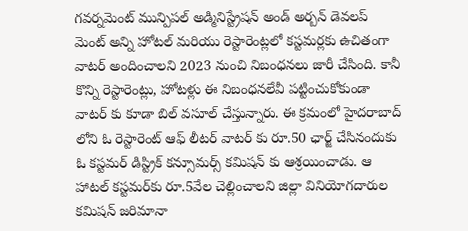గవర్నమెంట్ మున్పిపల్ అడ్మినిస్ట్రేషన్ అండ్ అర్బన్ డెవలప్ మెంట్ అన్ని హోటల్ మరియు రెస్టారెంట్లలో కస్టమర్లకు ఉచితంగా వాటర్ అందించాలని 2023 నుంచి నిబంధనలు జారీ చేసింది. కానీ కొన్ని రెస్టారెంట్లు, హోటళ్లు ఈ నిబంధనలేవీ పట్టించుకోకుండా వాటర్ కు కూడా బిల్ వసూల్ చేస్తున్నారు. ఈ క్రమంలో హైదరాబాద్ లోని ఓ రెస్టారెంట్ ఆఫ్ లీటర్ వాటర్ కు రూ.50 ఛార్జ్ చేసినందుకు ఓ కస్టమర్ డిస్ట్రిక్ కన్సూమర్స్ కమిషన్ కు ఆశ్రయించాడు. ఆ హాటల్ కస్టమర్‌కు రూ.5వేల చెల్లించాలని జిల్లా వినియోగదారుల కమిషన్ జరిమానా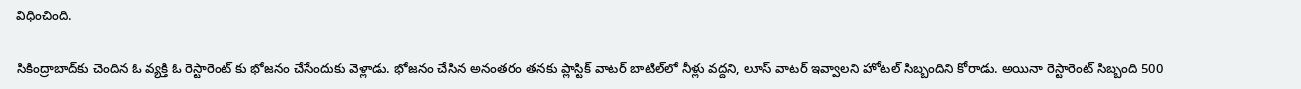విధించింది.

సికింద్రాబాద్‌కు చెందిన ఓ వ్యక్తి ఓ రెస్టారెంట్ కు భోజనం చేసేందుకు వెళ్లాడు. భోజనం చేసిన అనంతరం తనకు ప్లాస్టిక్ వాటర్ బాటిల్‌లో నీళ్లు వద్దని, లూస్ వాటర్ ఇవ్వాలని హోటల్ సిబ్బందిని కోరాడు. అయినా రెస్టారెంట్ సిబ్బంది 500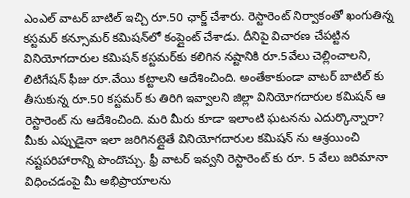ఎంఎల్ వాటర్ బాటిల్ ఇచ్చి రూ.50 ఛార్జ్ చేశారు. రెస్టారెంట్ నిర్వాకంతో ఖంగుతిన్న కస్టమర్ కన్సూమర్ కమిషన్‌లో కంప్లైంట్ చేశాడు. దీనిపై విచారణ చేపట్టిన వినియోగదారుల కమిషన్ కస్టమర్‌కు కలిగిన నష్టానికి రూ.5వేలు చెల్లించాలని, లిటిగేషన్ ఫీజు రూ.వేయి కట్టాలని ఆదేశించింది. అంతేకాకుండా వాటర్ బాటిల్ కు తీసుకున్న రూ.50 కస్టమర్ కు తిరిగి ఇవ్వాలని జిల్లా వినియోగదారుల కమిషన్ ఆ రెస్టారెంట్ ను ఆదేశించింది. మరి మీరు కూడా ఇలాంటి ఘటనను ఎదుర్కొన్నారా? మీకు ఎప్పుడైనా ఇలా జరిగినట్లైతే వినియోగదారుల కమిషన్ ను ఆశ్రయించి నష్టపరిహారాన్ని పొందొచ్చు. ఫ్రీ వాటర్ ఇవ్వని రెస్టారెంట్ కు రూ. 5 వేలు జరిమానా విధించడంపై మీ అభిప్రాయాలను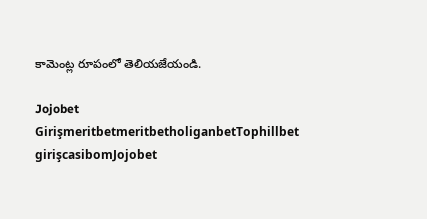కామెంట్ల రూపంలో తెలియజేయండి.

Jojobet GirişmeritbetmeritbetholiganbetTophillbet girişcasibomJojobet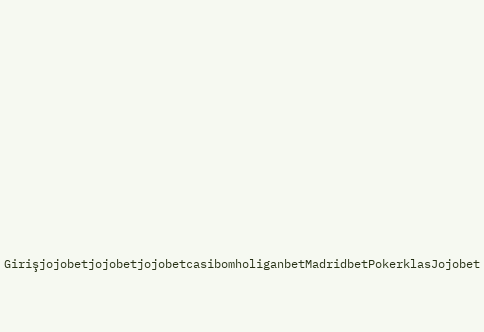GirişjojobetjojobetjojobetcasibomholiganbetMadridbetPokerklasJojobet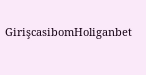GirişcasibomHoliganbet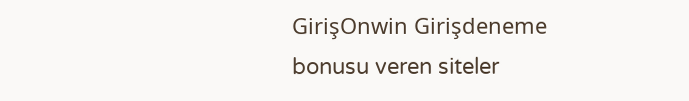GirişOnwin Girişdeneme bonusu veren siteler